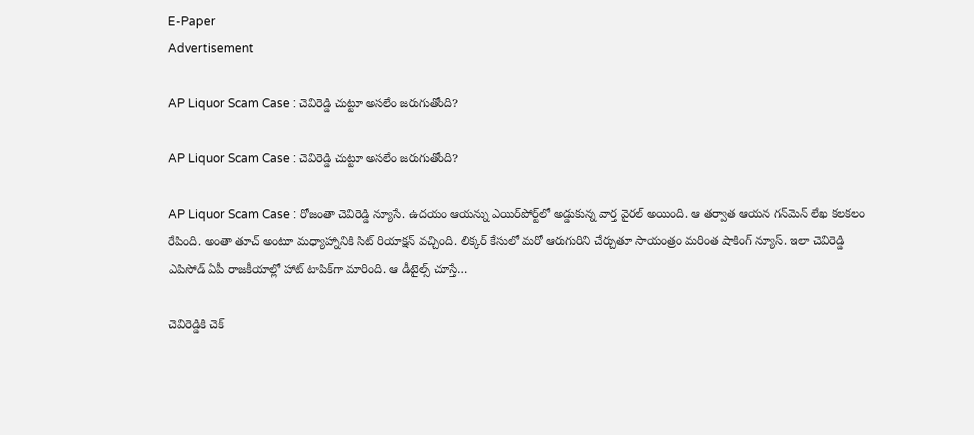E-Paper
Advertisement

AP Liquor Scam Case : చెవిరెడ్డి చుట్టూ అసలేం జరుగుతోంది?

AP Liquor Scam Case : చెవిరెడ్డి చుట్టూ అసలేం జరుగుతోంది?

AP Liquor Scam Case : రోజంతా చెవిరెడ్డి న్యూసే. ఉదయం ఆయన్ను ఎయిర్‌పోర్ట్‌లో అడ్డుకున్న వార్త వైరల్ అయింది. ఆ తర్వాత ఆయన గన్‌మెన్ లేఖ కలకలం రేపింది. అంతా తూచ్ అంటూ మధ్యాహ్నానికి సిట్ రియాక్షన్ వచ్చింది. లిక్కర్ కేసులో మరో ఆరుగురిని చేర్చుతూ సాయంత్రం మరింత షాకింగ్ న్యూస్. ఇలా చెవిరెడ్డి ఎపిసోడ్ ఏపీ రాజకీయాల్లో హాట్ టాపిక్‌గా మారింది. ఆ డీటైల్స్ చూస్తే…

చెవిరెడ్డికి చెక్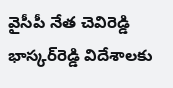వైసీపీ నేత చెవిరెడ్డి భాస్కర్‌రెడ్డి విదేశాలకు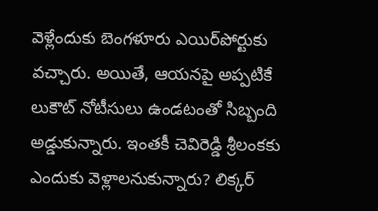వెళ్లేందుకు బెంగళూరు ఎయిర్‌పోర్టుకు వచ్చారు. అయితే, ఆయనపై అప్పటికే లుకౌట్ నోటీసులు ఉండటంతో సిబ్బంది అడ్డుకున్నారు. ఇంతకీ చెవిరెడ్డి శ్రీలంకకు ఎందుకు వెళ్లాలనుకున్నారు? లిక్కర్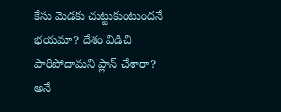కేసు మెడకు చుట్టుకుంటుందనే భయమా? దేశం విడిచి పారిపోదామని ప్లాన్ చేశారా? అనే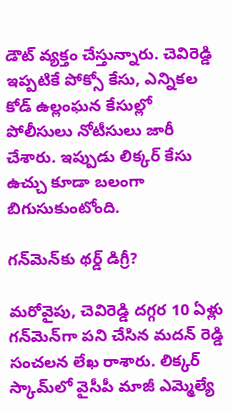డౌట్ వ్యక్తం చేస్తున్నారు. చెవిరెడ్డి ఇప్పటికే పోక్సో కేసు, ఎన్నికల కోడ్ ఉల్లంఘన కేసుల్లో పోలీసులు నోటీసులు జారీ చేశారు. ఇప్పుడు లిక్కర్ కేసు ఉచ్చు కూడా బలంగా బిగుసుకుంటోంది.

గన్‌మెన్‌కు థర్డ్ డిగ్రీ?

మరోవైపు, చెవిరెడ్డి దగ్గర 10 ఏళ్లు గన్‌మెన్‌గా పని చేసిన మదన్ రెడ్డి సంచలన లేఖ రాశారు. లిక్కర్ స్కామ్‌లో వైసీపీ మాజీ ఎమ్మెల్యే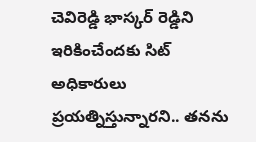చెవిరెడ్డి భాస్కర్‌ రెడ్డిని ఇరికించేందకు సిట్ అధికారులు ప్రయత్నిస్తున్నారని.. తనను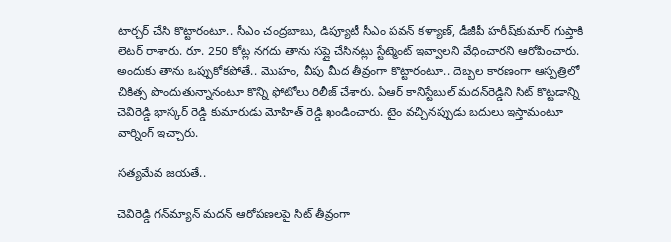టార్చర్ చేసి కొట్టారంటూ.. సీఎం చంద్రబాబు, డిప్యూటీ సీఎం పవన్ కళ్యాణ్, డీజీపీ హరీష్‌కుమార్‌ గుప్తాకి లెటర్ రాశారు. రూ. 250 కోట్ల నగదు తాను సప్లై చేసినట్లు స్టేట్మెంట్ ఇవ్వాలని వేధించారని ఆరోపించారు. అందుకు తాను ఒప్పుకోకపోతే.. మొహం, వీపు మీద తీవ్రంగా కొట్టారంటూ.. దెబ్బల కారణంగా ఆస్పత్రిలో చికిత్స పొందుతున్నానంటూ కొన్ని ఫోటోలు రిలీజ్ చేశారు. ఏఆర్ కానిస్టేబుల్ మదన్‌రెడ్డిని సిట్ కొట్టడాన్ని చెవిరెడ్డి భాస్కర్ రెడ్డి కుమారుడు మోహిత్ రెడ్డి ఖండించారు. టైం వచ్చినప్పుడు బదులు ఇస్తామంటూ వార్నింగ్ ఇచ్చారు.

సత్యమేవ జయతే..

చెవిరెడ్డి గన్‌మ్యాన్ మదన్ ఆరోపణలపై సిట్ తీవ్రంగా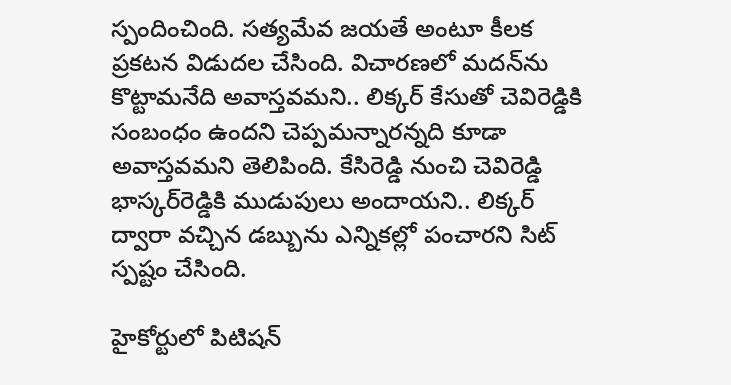స్పందించింది. సత్యమేవ జయతే అంటూ కీలక ప్రకటన విడుదల చేసింది. విచారణలో మదన్‌ను కొట్టామనేది అవాస్తవమని.. లిక్కర్ కేసుతో చెవిరెడ్డికి సంబంధం ఉందని చెప్పమన్నారన్నది కూడా అవాస్తవమని తెలిపింది. కేసిరెడ్డి నుంచి చెవిరెడ్డి భాస్కర్‌రెడ్డికి ముడుపులు అందాయని.. లిక్కర్ ద్వారా వచ్చిన డబ్బును ఎన్నికల్లో పంచారని సిట్‌ స్పష్టం చేసింది.

హైకోర్టులో పిటిషన్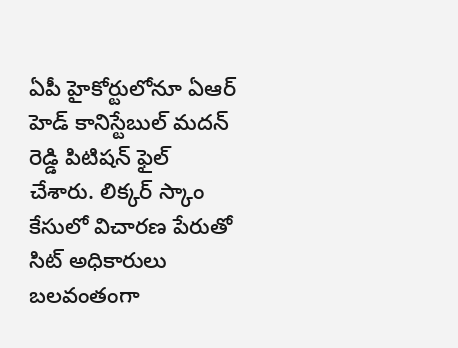ఏపీ హైకోర్టులోనూ ఏఆర్ హెడ్ కానిస్టేబుల్ మదన్ రెడ్డి పిటిషన్‌ ఫైల్ చేశారు. లిక్కర్ స్కాం కేసులో విచారణ పేరుతో సిట్ అధికారులు బలవంతంగా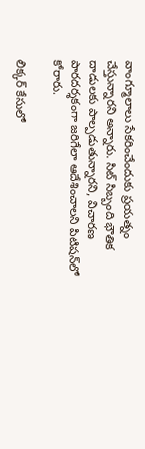వాంగ్మూలాలు సేకరించేందుకు ప్రయత్నం చేస్తున్నారని అన్నారు. సిట్ సిబ్బంది భౌతిక దాడులకు పాల్పడుతున్నారని, విచారణ పారదర్శకంగా జరిగేలా ఆదేశించాలని పిటిషన్‌లో కోరారు.

లిక్కర్ కేసులో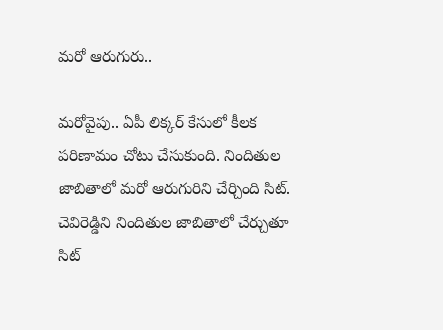మరో ఆరుగురు..

మరోవైపు.. ఏపీ లిక్కర్‌ కేసులో కీలక పరిణామం చోటు చేసుకుంది. నిందితుల జాబితాలో మరో ఆరుగురిని చేర్చింది సిట్. చెవిరెడ్డిని నిందితుల జాబితాలో చేర్చుతూ సిట్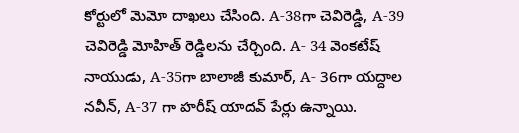కోర్టులో మెమో దాఖలు చేసింది. A-38గా చెవిరెడ్డి, A-39 చెవిరెడ్డి మోహిత్ రెడ్డిలను చేర్చింది. A- 34 వెంకటేష్ నాయుడు, A-35గా బాలాజీ కుమార్, A- 36గా యద్దాల నవీన్, A-37 గా హరీష్ యాదవ్ పేర్లు ఉన్నాయి.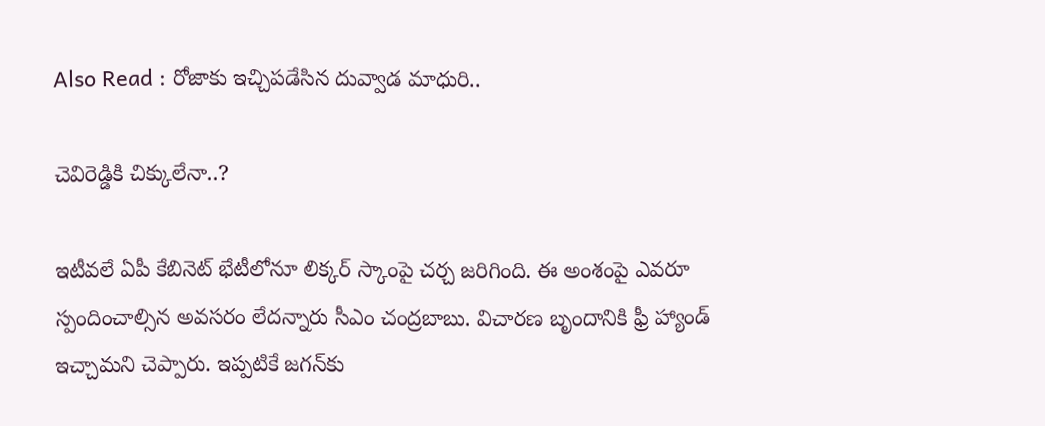Also Read : రోజాకు ఇచ్చిపడేసిన దువ్వాడ మాధురి..

చెవిరెడ్డికి చిక్కులేనా..?

ఇటీవలే ఏపీ కేబినెట్ భేటీలోనూ లిక్కర్ స్కాంపై చర్చ జరిగింది. ఈ అంశంపై ఎవరూ స్పందించాల్సిన అవసరం లేదన్నారు సీఎం చంద్రబాబు. విచారణ బృందానికి ఫ్రీ హ్యాండ్ ఇచ్చామని చెప్పారు. ఇప్పటికే జగన్‌కు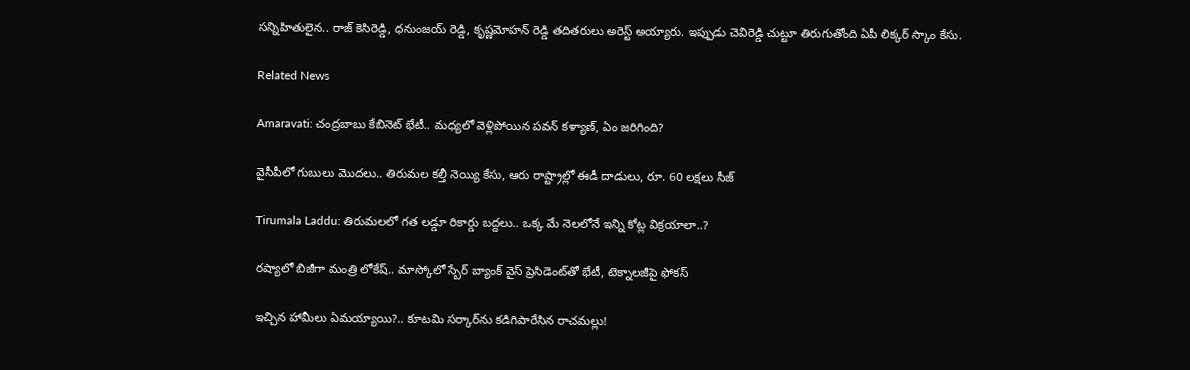సన్నిహితులైన.. రాజ్ కెసిరెడ్డి, ధనుంజయ్ రెడ్డి, కృష్ణమోహన్ రెడ్డి తదితరులు అరెస్ట్ అయ్యారు. ఇప్పుడు చెవిరెడ్డి చుట్టూ తిరుగుతోంది ఏపీ లిక్కర్ స్కాం కేసు.

Related News

Amaravati: చంద్రబాబు కేబినెట్ భేటీ.. మధ్యలో వెళ్లిపోయిన పవన్ కళ్యాణ్, ఏం జరిగింది?

వైసీపీలో గుబులు మొదలు.. తిరుమల కల్తీ నెయ్యి కేసు, ఆరు రాష్ట్రాల్లో ఈడీ దాడులు, రూ. 60 లక్షలు సీజ్

Tirumala Laddu: తిరుమలలో గత లడ్డూ రికార్డు బద్దలు.. ఒక్క మే నెలలోనే ఇన్ని కోట్ల విక్రయాలా..?

రష్యాలో బిజీగా మంత్రి లోకేష్.. మాస్కోలో స్బేర్‌ బ్యాంక్ వైస్ ప్రెసిడెంట్‌తో భేటీ, టెక్నాలజీపై ఫోకస్

ఇచ్చిన హామీలు ఏమయ్యాయి?.. కూటమి సర్కార్‌ను కడిగిపారేసిన రాచమల్లు!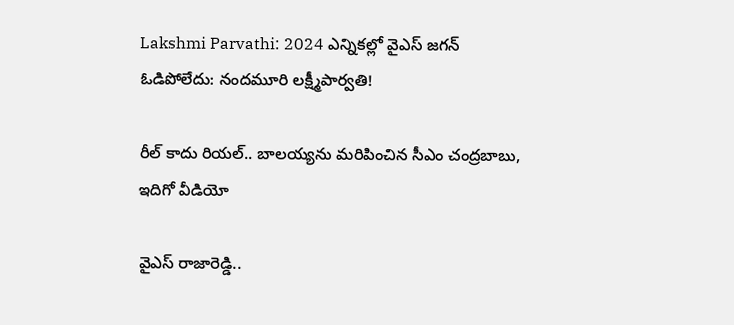Lakshmi Parvathi: 2024 ఎన్నికల్లో వైఎస్ జగన్ ఓడిపోలేదు: నందమూరి లక్ష్మీపార్వతి!

రీల్ కాదు రియల్.. బాలయ్యను మరిపించిన సీఎం చంద్రబాబు, ఇదిగో వీడియో

వైఎస్ రాజారెడ్డి..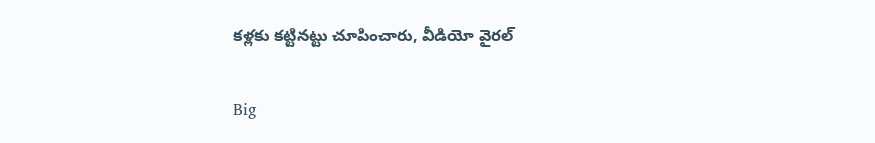కళ్లకు కట్టినట్టు చూపించారు, వీడియో వైరల్

Big